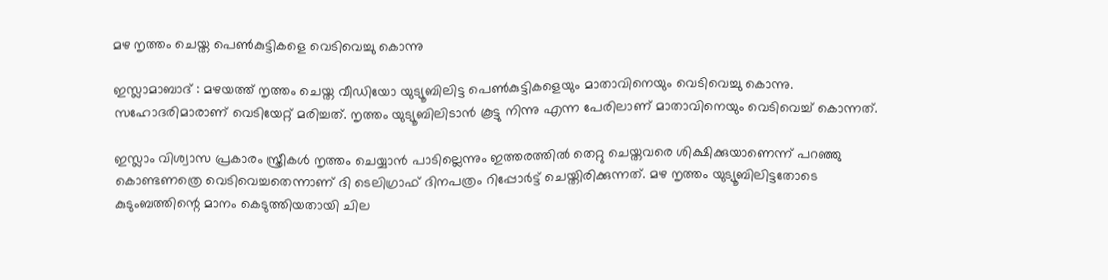മഴ നൃത്തം ചെയ്ത പെണ്‍കുട്ടികളെ വെടിവെച്ചു കൊന്നു

ഇസ്ലാമാബാദ് : മഴയത്ത് നൃത്തം ചെയ്ത വീഡിയോ യുട്യൂബിലിട്ട പെണ്‍കുട്ടികളെയും മാതാവിനെയും വെടിവെച്ചു കൊന്നു. സഹോദരിമാരാണ് വെടിയേറ്റ് മരിച്ചത്. നൃത്തം യുട്യൂബിലിടാന്‍ കൂട്ടു നിന്നു എന്ന പേരിലാണ് മാതാവിനെയും വെടിവെച്ച് കൊന്നത്.

ഇസ്ലാം വിശ്വാസ പ്രകാരം സ്ത്രീകള്‍ നൃത്തം ചെയ്യാന്‍ പാടില്ലെന്നും ഇത്തരത്തില്‍ തെറ്റു ചെയ്തവരെ ശിക്ഷിക്കുയാണെന്ന് പറഞ്ഞു കൊണ്ടണത്രെ വെടിവെച്ചതെന്നാണ് ദി ടെലിഗ്രാഫ് ദിനപത്രം റിപ്പോര്‍ട്ട് ചെയ്തിരിക്കുന്നത്. മഴ നൃത്തം യുട്യൂബിലിട്ടതോടെ കുടുംബത്തിന്റെ മാനം കെടുത്തിയതായി ചില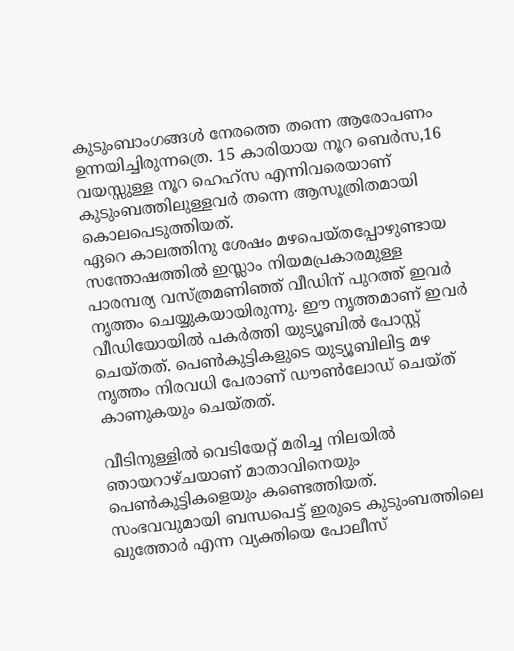കുടുംബാംഗങ്ങള്‍ നേരത്തെ തന്നെ ആരോപണം ഉന്നയിച്ചിരുന്നത്രെ. 15 കാരിയായ നൂറ ബെര്‍സ,16 വയസ്സുള്ള നൂറ ഹെഹ്‌സ എന്നിവരെയാണ് കുടുംബത്തിലുള്ളവര്‍ തന്നെ ആസൂത്രിതമായി കൊലപെടുത്തിയത്.
ഏറെ കാലത്തിനു ശേഷം മഴപെയ്തപ്പോഴുണ്ടായ സന്തോഷത്തില്‍ ഇസ്ലാം നിയമപ്രകാരമുള്ള പാരമ്പര്യ വസ്ത്രമണിഞ്ഞ് വീഡിന് പുറത്ത് ഇവര്‍ നൃത്തം ചെയ്യുകയായിരുന്നു. ഈ നൃത്തമാണ് ഇവര്‍ വീഡിയോയില്‍ പകര്‍ത്തി യുട്യൂബില്‍ പോസ്റ്റ് ചെയ്തത്. പെണ്‍കുട്ടികളുടെ യുട്യൂബിലിട്ട മഴ നൃത്തം നിരവധി പേരാണ് ഡൗണ്‍ലോഡ് ചെയ്ത് കാണുകയും ചെയ്തത്.

വീടിനുള്ളില്‍ വെടിയേറ്റ് മരിച്ച നിലയില്‍ ഞായറാഴ്ചയാണ് മാതാവിനെയും പെണ്‍കുട്ടികളെയും കണ്ടെത്തിയത്. സംഭവവുമായി ബന്ധപെട്ട് ഇരുടെ കുടുംബത്തിലെ ഖുത്തോര്‍ എന്ന വ്യക്തിയെ പോലീസ്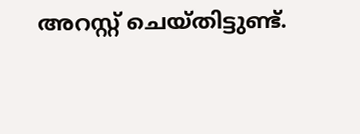അറസ്റ്റ് ചെയ്തിട്ടുണ്ട്.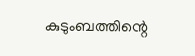കുടുംബത്തിന്റെ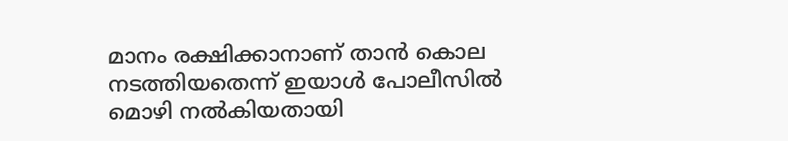മാനം രക്ഷിക്കാനാണ് താന്‍ കൊല നടത്തിയതെന്ന് ഇയാള്‍ പോലീസില്‍ മൊഴി നല്‍കിയതായി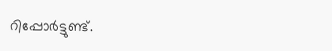റിപ്പോര്‍ട്ടുണ്ട്.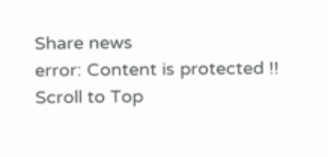Share news
error: Content is protected !!
Scroll to Top